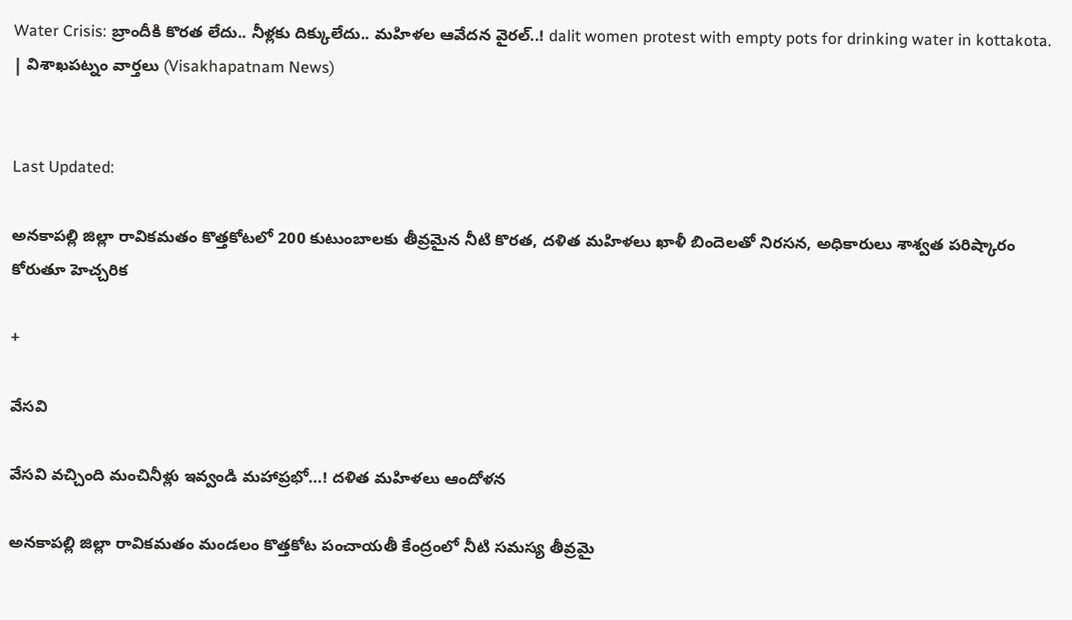Water Crisis: బ్రాందీకి కొరత లేదు.. నీళ్లకు దిక్కులేదు.. మహిళల ఆవేదన వైరల్..! dalit women protest with empty pots for drinking water in kottakota. | విశాఖపట్నం వార్తలు (Visakhapatnam News)


Last Updated:

అనకాపల్లి జిల్లా రావికమతం కొత్తకోటలో 200 కుటుంబాలకు తీవ్రమైన నీటి కొరత, దళిత మహిళలు ఖాళీ బిందెలతో నిరసన, అధికారులు శాశ్వత పరిష్కారం కోరుతూ హెచ్చరిక

+

వేసవి

వేసవి వచ్చింది మంచినీళ్లు ఇవ్వండి మహాప్రభో…! దళిత మహిళలు ఆందోళన

అనకాపల్లి జిల్లా రావికమతం మండలం కొత్తకోట పంచాయతీ కేంద్రంలో నీటి సమస్య తీవ్రమై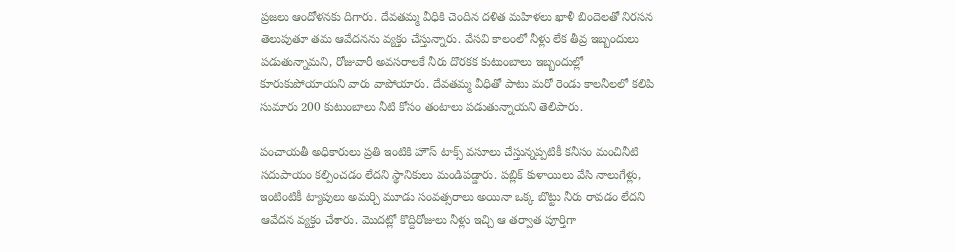ప్రజలు ఆందోళనకు దిగారు. దేవతమ్మ వీధికి చెందిన దళిత మహిళలు ఖాళీ బిందెలతో నిరసన తెలుపుతూ తమ ఆవేదనను వ్యక్తం చేస్తున్నారు. వేసవి కాలంలో నీళ్లు లేక తీవ్ర ఇబ్బందులు పడుతున్నామని, రోజువారీ అవసరాలకే నీరు దొరకక కుటుంబాలు ఇబ్బందుల్లో కూరుకుపోయాయని వారు వాపోయారు. దేవతమ్మ వీధితో పాటు మరో రెండు కాలనీలలో కలిపి సుమారు 200 కుటుంబాలు నీటి కోసం తంటాలు పడుతున్నాయని తెలిపారు.

పంచాయతీ అధికారులు ప్రతి ఇంటికి హౌస్ టాక్స్ వసూలు చేస్తున్నప్పటికీ కనీసం మంచినీటి సదుపాయం కల్పించడం లేదని స్థానికులు మండిపడ్డారు. పబ్లిక్ కుళాయిలు వేసి నాలుగేళ్లు, ఇంటింటికీ ట్యాపులు అమర్చి మూడు సంవత్సరాలు అయినా ఒక్క బొట్టు నీరు రావడం లేదని ఆవేదన వ్యక్తం చేశారు. మొదట్లో కొద్దిరోజులు నీళ్లు ఇచ్చి ఆ తర్వాత పూర్తిగా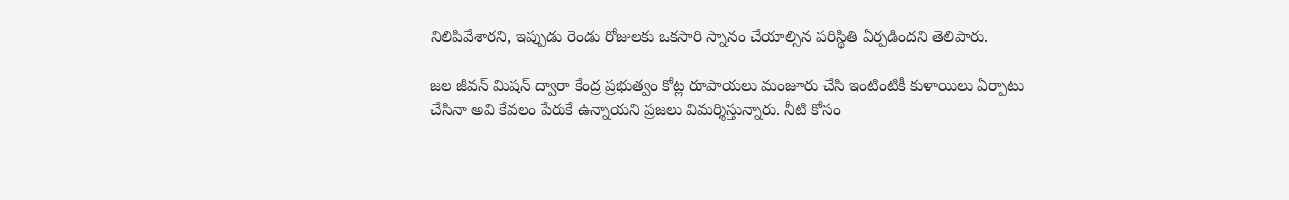నిలిపివేశారని, ఇప్పుడు రెండు రోజులకు ఒకసారి స్నానం చేయాల్సిన పరిస్థితి ఏర్పడిందని తెలిపారు.

జల జీవన్ మిషన్ ద్వారా కేంద్ర ప్రభుత్వం కోట్ల రూపాయలు మంజూరు చేసి ఇంటింటికీ కుళాయిలు ఏర్పాటు చేసినా అవి కేవలం పేరుకే ఉన్నాయని ప్రజలు విమర్శిస్తున్నారు. నీటి కోసం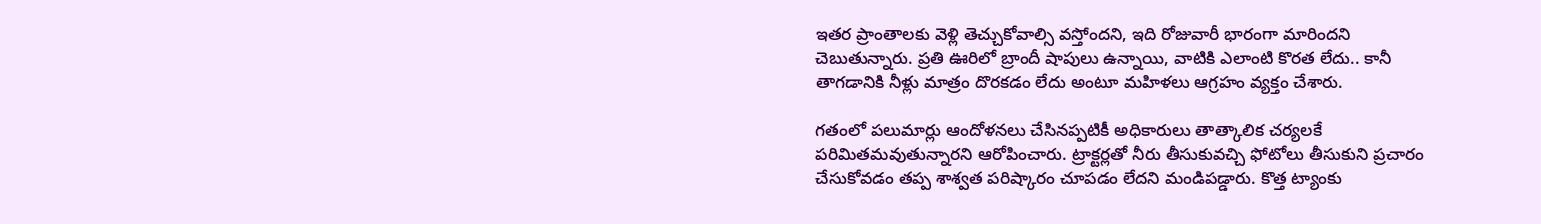ఇతర ప్రాంతాలకు వెళ్లి తెచ్చుకోవాల్సి వస్తోందని, ఇది రోజువారీ భారంగా మారిందని చెబుతున్నారు. ప్రతి ఊరిలో బ్రాందీ షాపులు ఉన్నాయి, వాటికి ఎలాంటి కొరత లేదు.. కానీ తాగడానికి నీళ్లు మాత్రం దొరకడం లేదు అంటూ మహిళలు ఆగ్రహం వ్యక్తం చేశారు.

గతంలో పలుమార్లు ఆందోళనలు చేసినప్పటికీ అధికారులు తాత్కాలిక చర్యలకే పరిమితమవుతున్నారని ఆరోపించారు. ట్రాక్టర్లతో నీరు తీసుకువచ్చి ఫోటోలు తీసుకుని ప్రచారం చేసుకోవడం తప్ప శాశ్వత పరిష్కారం చూపడం లేదని మండిపడ్డారు. కొత్త ట్యాంకు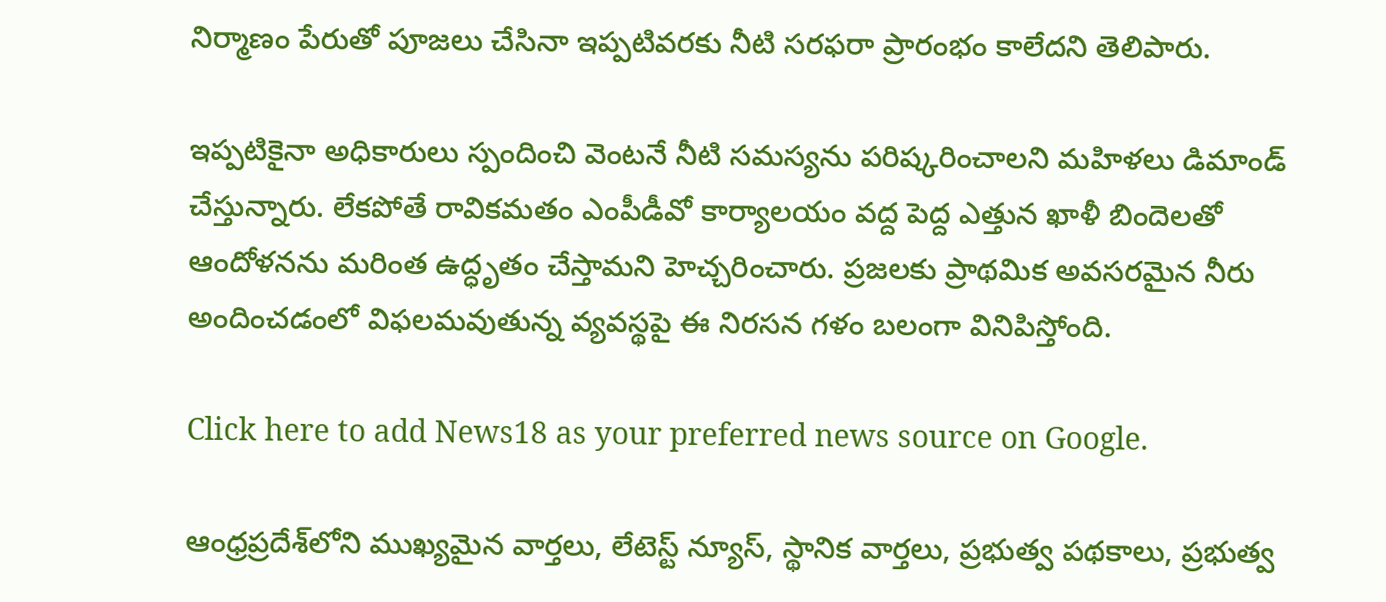నిర్మాణం పేరుతో పూజలు చేసినా ఇప్పటివరకు నీటి సరఫరా ప్రారంభం కాలేదని తెలిపారు.

ఇప్పటికైనా అధికారులు స్పందించి వెంటనే నీటి సమస్యను పరిష్కరించాలని మహిళలు డిమాండ్ చేస్తున్నారు. లేకపోతే రావికమతం ఎంపీడీవో కార్యాలయం వద్ద పెద్ద ఎత్తున ఖాళీ బిందెలతో ఆందోళనను మరింత ఉద్ధృతం చేస్తామని హెచ్చరించారు. ప్రజలకు ప్రాథమిక అవసరమైన నీరు అందించడంలో విఫలమవుతున్న వ్యవస్థపై ఈ నిరసన గళం బలంగా వినిపిస్తోంది.

Click here to add News18 as your preferred news source on Google.

ఆంధ్రప్రదేశ్‌లోని ముఖ్యమైన వార్తలు, లేటెస్ట్ న్యూస్, స్థానిక వార్తలు, ప్రభుత్వ పథకాలు, ప్రభుత్వ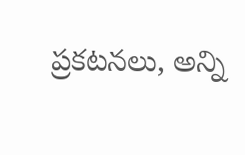ప్రకటనలు, అన్ని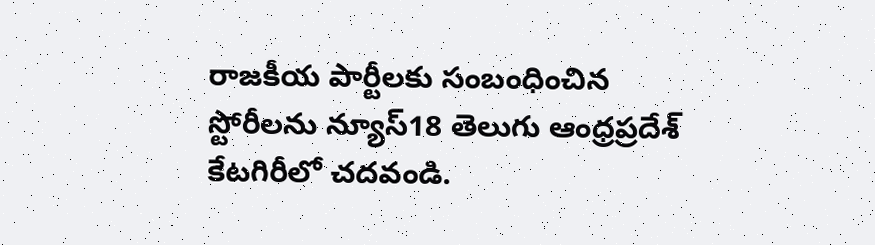రాజకీయ పార్టీలకు సంబంధించిన స్టోరీలను న్యూస్18 తెలుగు ఆంధ్రప్రదేశ్ కేటగిరీలో చదవండి.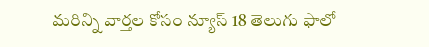మరిన్ని వార్తల కోసం న్యూస్ 18 తెలుగు ఫాలో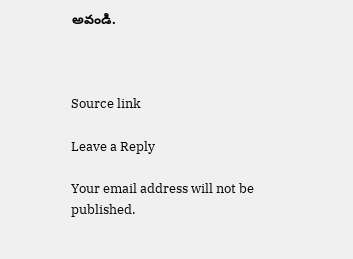అవండి.



Source link

Leave a Reply

Your email address will not be published.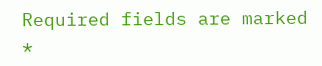Required fields are marked *